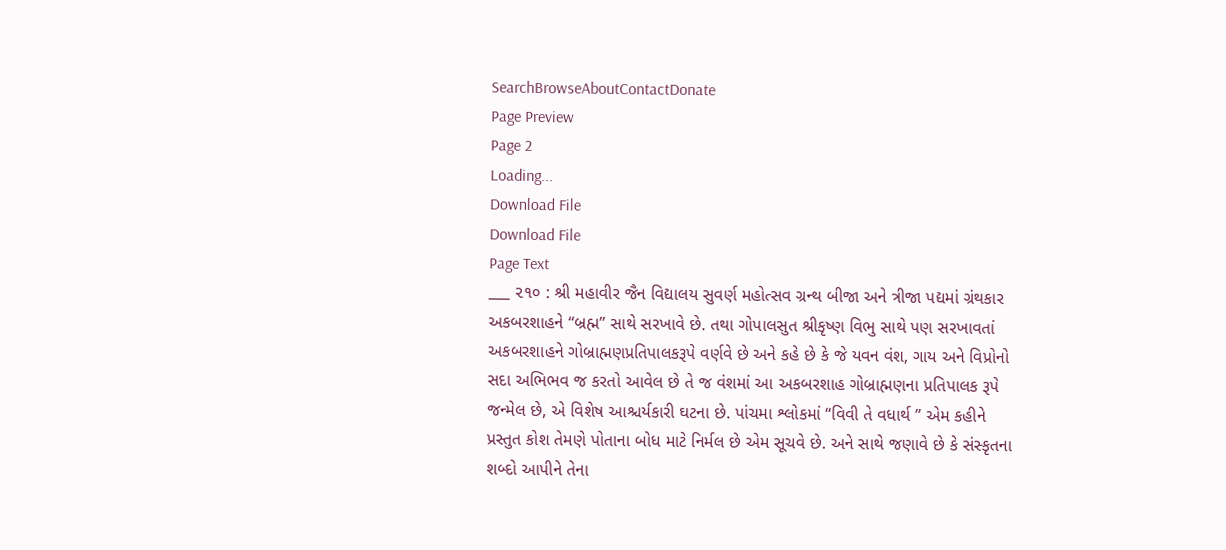SearchBrowseAboutContactDonate
Page Preview
Page 2
Loading...
Download File
Download File
Page Text
___ ૨૧૦ : શ્રી મહાવીર જૈન વિદ્યાલય સુવર્ણ મહોત્સવ ગ્રન્થ બીજા અને ત્રીજા પદ્યમાં ગ્રંથકાર અકબરશાહને “બ્રહ્મ” સાથે સરખાવે છે. તથા ગોપાલસુત શ્રીકૃષ્ણ વિભુ સાથે પણ સરખાવતાં અકબરશાહને ગોબ્રાહ્મણપ્રતિપાલકરૂપે વર્ણવે છે અને કહે છે કે જે યવન વંશ, ગાય અને વિપ્રોનો સદા અભિભવ જ કરતો આવેલ છે તે જ વંશમાં આ અકબરશાહ ગોબ્રાહ્મણના પ્રતિપાલક રૂપે જન્મેલ છે, એ વિશેષ આશ્ચર્યકારી ઘટના છે. પાંચમા શ્લોકમાં “વિવી તે વધાર્થ ” એમ કહીને પ્રસ્તુત કોશ તેમણે પોતાના બોધ માટે નિર્મલ છે એમ સૂચવે છે. અને સાથે જણાવે છે કે સંસ્કૃતના શબ્દો આપીને તેના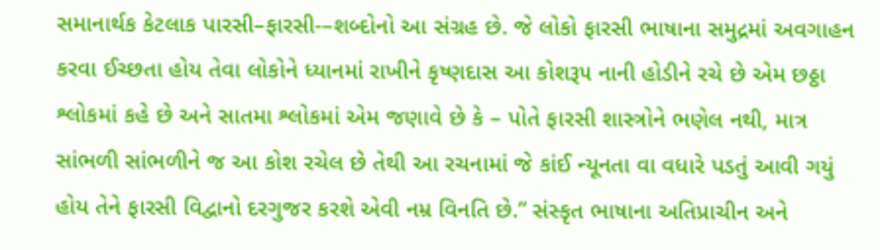સમાનાર્થક કેટલાક પારસી–ફારસી-–શબ્દોનો આ સંગ્રહ છે. જે લોકો ફારસી ભાષાના સમુદ્રમાં અવગાહન કરવા ઈચ્છતા હોય તેવા લોકોને ધ્યાનમાં રાખીને કૃષ્ણદાસ આ કોશરૂ૫ નાની હોડીને રચે છે એમ છઠ્ઠા શ્લોકમાં કહે છે અને સાતમા શ્લોકમાં એમ જણાવે છે કે – પોતે ફારસી શાસ્ત્રોને ભણેલ નથી, માત્ર સાંભળી સાંભળીને જ આ કોશ રચેલ છે તેથી આ રચનામાં જે કાંઈ ન્યૂનતા વા વધારે પડતું આવી ગયું હોય તેને ફારસી વિદ્વાનો દરગુજર કરશે એવી નમ્ર વિનતિ છે.” સંસ્કૃત ભાષાના અતિપ્રાચીન અને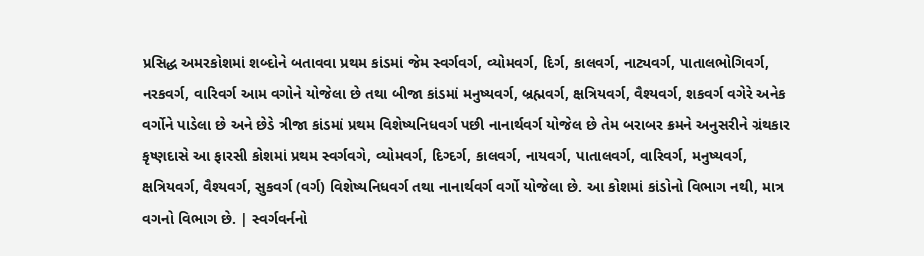પ્રસિદ્ધ અમરકોશમાં શબ્દોને બતાવવા પ્રથમ કાંડમાં જેમ સ્વર્ગવર્ગ, વ્યોમવર્ગ, દિર્ગ, કાલવર્ગ, નાટ્યવર્ગ, પાતાલભોગિવર્ગ, નરકવર્ગ, વારિવર્ગ આમ વગોને યોજેલા છે તથા બીજા કાંડમાં મનુષ્યવર્ગ, બ્રહ્મવર્ગ, ક્ષત્રિયવર્ગ, વૈશ્યવર્ગ, શકવર્ગ વગેરે અનેક વર્ગોને પાડેલા છે અને છેડે ત્રીજા કાંડમાં પ્રથમ વિશેષ્યનિધવર્ગ પછી નાનાર્થવર્ગ યોજેલ છે તેમ બરાબર ક્રમને અનુસરીને ગ્રંથકાર કૃષ્ણદાસે આ ફારસી કોશમાં પ્રથમ સ્વર્ગવગે, વ્યોમવર્ગ, દિગ્દર્ગ, કાલવર્ગ, નાયવર્ગ, પાતાલવર્ગ, વારિવર્ગ, મનુષ્યવર્ગ, ક્ષત્રિયવર્ગ, વૈશ્યવર્ગ, સુકવર્ગ (વર્ગ) વિશેષ્યનિધવર્ગ તથા નાનાર્થવર્ગ વર્ગો યોજેલા છે. આ કોશમાં કાંડોનો વિભાગ નથી, માત્ર વગનો વિભાગ છે. | સ્વર્ગવર્નનો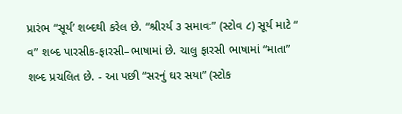પ્રારંભ “સૂર્ય’ શબ્દથી કરેલ છે. “શ્રીરર્ય ૩ સમાવઃ” (સ્ટોવ ૮) સૂર્ય માટે “ વ” શબ્દ પારસીક-ફારસી–ભાષામાં છે. ચાલુ ફારસી ભાષામાં “માતા” શબ્દ પ્રચલિત છે. - આ પછી “સરનું ઘર સયા” (સ્ટોક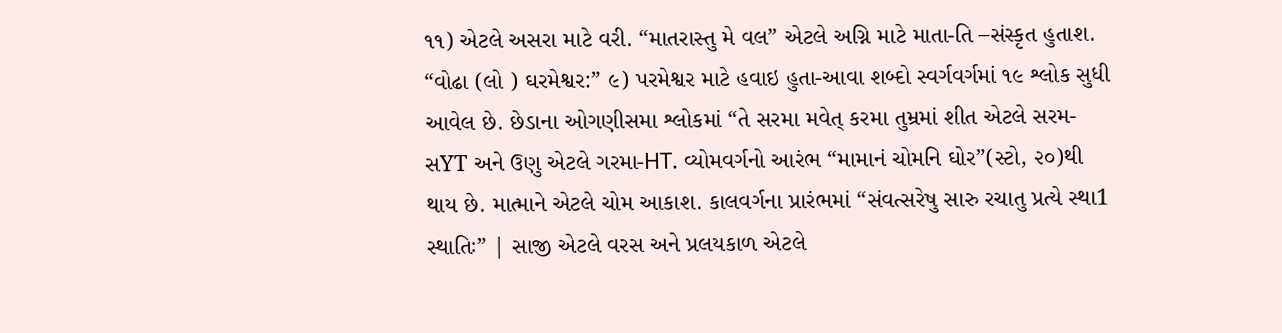૧૧) એટલે અસરા માટે વરી. “માતરાસ્તુ મે વલ” એટલે અગ્નિ માટે માતા-તિ –સંસ્કૃત હુતાશ. “વોઢા (લો ) ઘરમેશ્વર:” ૯) પરમેશ્વર માટે હવાઇ હુતા-આવા શબ્દો સ્વર્ગવર્ગમાં ૧૯ શ્લોક સુધી આવેલ છે. છેડાના ઓગણીસમા શ્લોકમાં “તે સરમા મવેત્ કરમા તુમ્રમાં શીત એટલે સરમ-સYT અને ઉણુ એટલે ગરમા-HT. વ્યોમવર્ગનો આરંભ “મામાનં ચોમનિ ઘોર”(સ્ટો, ૨૦)થી થાય છે. માત્માને એટલે ચોમ આકાશ. કાલવર્ગના પ્રારંભમાં “સંવત્સરેષુ સારુ રચાતુ પ્રત્યે સ્થા1 સ્થાતિઃ” | સાજી એટલે વરસ અને પ્રલયકાળ એટલે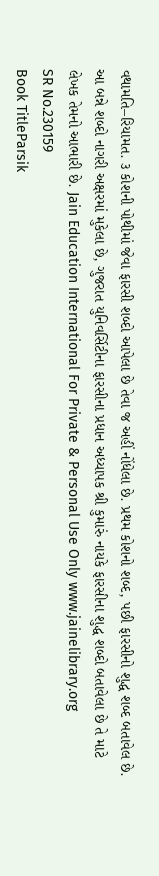વથામતિ–રિયામત. ૩ કોશની પોથીમાં જેવા ફારસી શબ્દો આપેલા છે તેવા જ અહીં નોંધેલા છે. પ્રથમ કોશનો શબ્દ, પછી ફારસીનો શુદ્ધ શબ્દ બતાવેલ છે. આ બન્ને શબ્દો નાગરી અક્ષરમાં મુકેલા છે, ગુજરાત યુનિવર્સિટીના ફારસીના પ્રધાન અધ્યાપક શ્રી કુમારું નાયકે ફારસીના શુદ્ધ શબ્દો બતાવેલા છે તે માટે લેખક તેમનો આભારી છે. Jain Education International For Private & Personal Use Only www.jainelibrary.org
SR No.230159
Book TitleParsik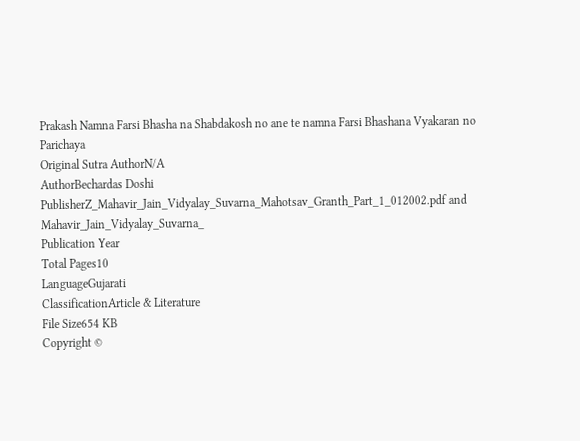Prakash Namna Farsi Bhasha na Shabdakosh no ane te namna Farsi Bhashana Vyakaran no Parichaya
Original Sutra AuthorN/A
AuthorBechardas Doshi
PublisherZ_Mahavir_Jain_Vidyalay_Suvarna_Mahotsav_Granth_Part_1_012002.pdf and Mahavir_Jain_Vidyalay_Suvarna_
Publication Year
Total Pages10
LanguageGujarati
ClassificationArticle & Literature
File Size654 KB
Copyright ©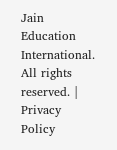Jain Education International. All rights reserved. | Privacy Policy